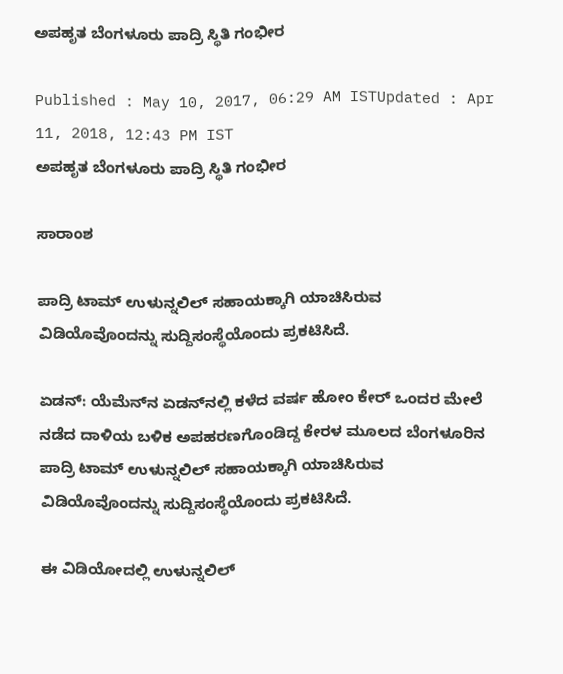ಅಪಹೃತ ಬೆಂಗಳೂರು ಪಾದ್ರಿ ಸ್ಥಿತಿ ಗಂಭೀರ

Published : May 10, 2017, 06:29 AM ISTUpdated : Apr 11, 2018, 12:43 PM IST
ಅಪಹೃತ ಬೆಂಗಳೂರು ಪಾದ್ರಿ ಸ್ಥಿತಿ ಗಂಭೀರ

ಸಾರಾಂಶ

ಪಾದ್ರಿ ಟಾಮ್‌ ಉಳುನ್ನಲಿಲ್‌ ಸಹಾಯಕ್ಕಾಗಿ ಯಾಚಿಸಿರುವ ವಿಡಿಯೊವೊಂದನ್ನು ಸುದ್ದಿಸಂಸ್ಥೆಯೊಂದು ಪ್ರಕಟಿಸಿದೆ.

ಏಡನ್‌: ಯೆಮೆನ್‌ನ ಏಡನ್‌ನಲ್ಲಿ ಕಳೆದ ವರ್ಷ ಹೋಂ ಕೇರ್‌ ಒಂದರ ಮೇಲೆ ನಡೆದ ದಾಳಿಯ ಬಳಿಕ ಅಪಹರಣಗೊಂಡಿದ್ದ ಕೇರಳ ಮೂಲದ ಬೆಂಗಳೂರಿನ ಪಾದ್ರಿ ಟಾಮ್‌ ಉಳುನ್ನಲಿಲ್‌ ಸಹಾಯಕ್ಕಾಗಿ ಯಾಚಿಸಿರುವ ವಿಡಿಯೊವೊಂದನ್ನು ಸುದ್ದಿಸಂಸ್ಥೆಯೊಂದು ಪ್ರಕಟಿಸಿದೆ.

ಈ ವಿಡಿಯೋದಲ್ಲಿ ಉಳುನ್ನಲಿಲ್‌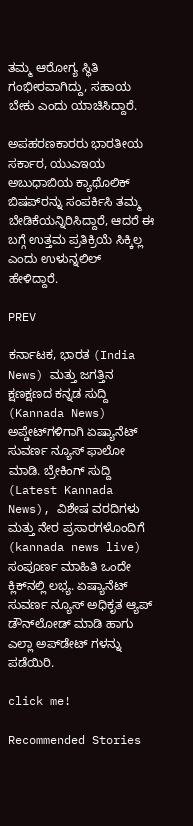ತಮ್ಮ ಆರೋಗ್ಯ ಸ್ಥಿತಿ ಗಂಭೀರವಾಗಿದ್ದು, ಸಹಾಯ ಬೇಕು ಎಂದು ಯಾಚಿಸಿದ್ದಾರೆ.

ಅಪಹರಣಕಾರರು ಭಾರತೀಯ ಸರ್ಕಾರ, ಯುಎಇಯ ಅಬುಧಾಬಿಯ ಕ್ಯಾಥೊಲಿಕ್‌ ಬಿಷಪ್‌ರನ್ನು ಸಂಪರ್ಕಿಸಿ ತಮ್ಮ ಬೇಡಿಕೆಯನ್ನಿರಿಸಿದ್ದಾರೆ, ಆದರೆ ಈ ಬಗ್ಗೆ ಉತ್ತಮ ಪ್ರತಿಕ್ರಿಯೆ ಸಿಕ್ಕಿಲ್ಲ ಎಂದು ಉಳುನ್ನಲಿಲ್‌ ಹೇಳಿದ್ದಾರೆ.

PREV

ಕರ್ನಾಟಕ, ಭಾರತ (India News) ಮತ್ತು ಜಗತ್ತಿನ ಕ್ಷಣಕ್ಷಣದ ಕನ್ನಡ ಸುದ್ದಿ (Kannada News) ಅಪ್ಡೇಟ್‌ಗಳಿಗಾಗಿ ಏಷ್ಯಾನೆಟ್ ಸುವರ್ಣ ನ್ಯೂಸ್‌ ಫಾಲೋ ಮಾಡಿ. ಬ್ರೇಕಿಂಗ್ ಸುದ್ದಿ (Latest Kannada News), ವಿಶೇಷ ವರದಿಗಳು ಮತ್ತು ನೇರ ಪ್ರಸಾರಗಳೊಂದಿಗೆ (kannada news live) ಸಂಪೂರ್ಣ ಮಾಹಿತಿ ಒಂದೇ ಕ್ಲಿಕ್‌ನಲ್ಲಿ ಲಭ್ಯ. ಏಷ್ಯಾನೆಟ್ ಸುವರ್ಣ ನ್ಯೂಸ್ ಅಧಿಕೃತ ಆ್ಯಪ್ ಡೌನ್‌ಲೋಡ್ ಮಾಡಿ ಹಾಗು ಎಲ್ಲಾ ಅಪ್‌ಡೇಟ್ ಗಳನ್ನು ಪಡೆಯಿರಿ.

click me!

Recommended Stories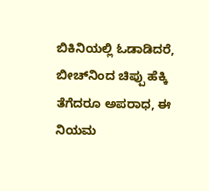ಬಿಕಿನಿಯಲ್ಲಿ ಓಡಾಡಿದರೆ, ಬೀಚ್‌ನಿಂದ ಚಿಪ್ಪು ಹೆಕ್ಕಿ ತೆಗೆದರೂ ಅಪರಾಧ, ಈ ನಿಯಮ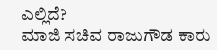ಎಲ್ಲಿದೆ?
ಮಾಜಿ ಸಚಿವ ರಾಜುಗೌಡ ಕಾರು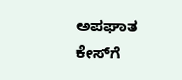ಅಪಘಾತ ಕೇಸ್‌ಗೆ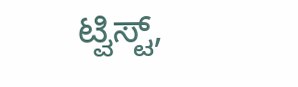ಟ್ವಿಸ್ಟ್,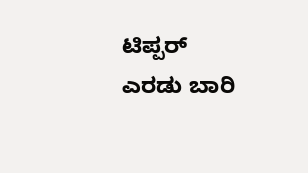ಟಿಪ್ಪರ್ ಎರಡು ಬಾರಿ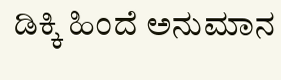ಡಿಕ್ಕಿ ಹಿಂದೆ ಅನುಮಾನ